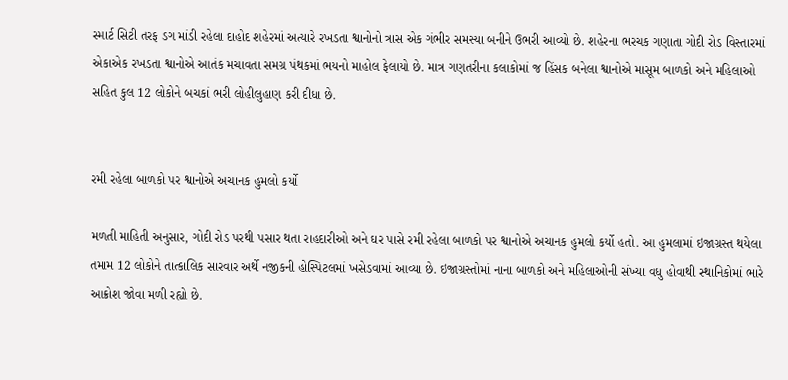સ્માર્ટ સિટી તરફ ડગ માંડી રહેલા દાહોદ શહેરમાં અત્યારે રખડતા શ્વાનોનો ત્રાસ એક ગંભીર સમસ્યા બનીને ઉભરી આવ્યો છે. શહેરના ભરચક ગણાતા ગોદી રોડ વિસ્તારમાં એકાએક રખડતા શ્વાનોએ આતંક મચાવતા સમગ્ર પંથકમાં ભયનો માહોલ ફેલાયો છે. માત્ર ગણતરીના કલાકોમાં જ હિંસક બનેલા શ્વાનોએ માસૂમ બાળકો અને મહિલાઓ સહિત કુલ 12 લોકોને બચકાં ભરી લોહીલુહાણ કરી દીધા છે.


રમી રહેલા બાળકો પર શ્વાનોએ અચાનક હુમલો કર્યો

મળતી માહિતી અનુસાર, ગોદી રોડ પરથી પસાર થતા રાહદારીઓ અને ઘર પાસે રમી રહેલા બાળકો પર શ્વાનોએ અચાનક હુમલો કર્યો હતો. આ હુમલામાં ઇજાગ્રસ્ત થયેલા તમામ 12 લોકોને તાત્કાલિક સારવાર અર્થે નજીકની હોસ્પિટલમાં ખસેડવામાં આવ્યા છે. ઇજાગ્રસ્તોમાં નાના બાળકો અને મહિલાઓની સંખ્યા વધુ હોવાથી સ્થાનિકોમાં ભારે આક્રોશ જોવા મળી રહ્યો છે.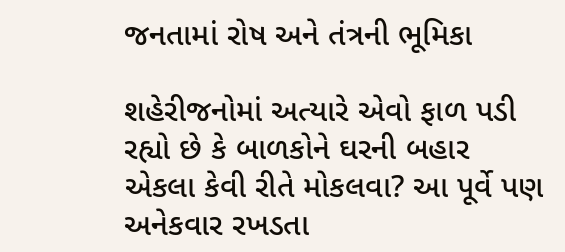જનતામાં રોષ અને તંત્રની ભૂમિકા

શહેરીજનોમાં અત્યારે એવો ફાળ પડી રહ્યો છે કે બાળકોને ઘરની બહાર એકલા કેવી રીતે મોકલવા? આ પૂર્વે પણ અનેકવાર રખડતા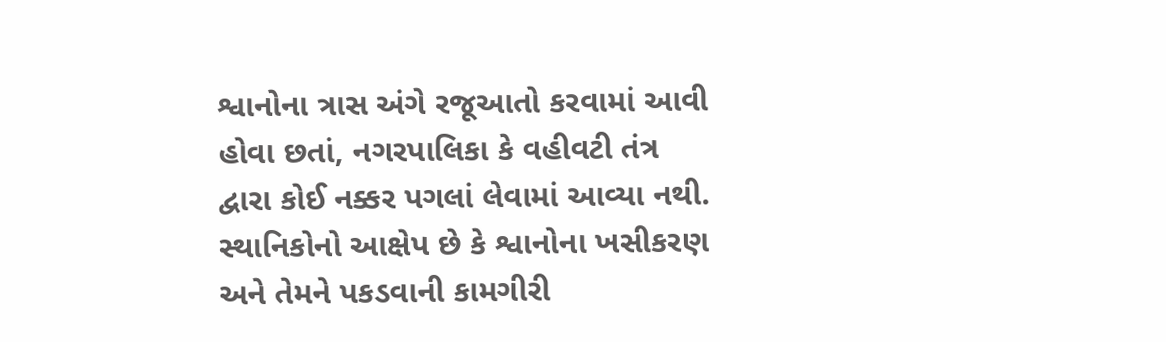શ્વાનોના ત્રાસ અંગે રજૂઆતો કરવામાં આવી હોવા છતાં, નગરપાલિકા કે વહીવટી તંત્ર દ્વારા કોઈ નક્કર પગલાં લેવામાં આવ્યા નથી. સ્થાનિકોનો આક્ષેપ છે કે શ્વાનોના ખસીકરણ અને તેમને પકડવાની કામગીરી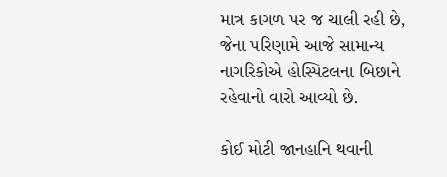માત્ર કાગળ પર જ ચાલી રહી છે, જેના પરિણામે આજે સામાન્ય નાગરિકોએ હોસ્પિટલના બિછાને રહેવાનો વારો આવ્યો છે.

કોઈ મોટી જાનહાનિ થવાની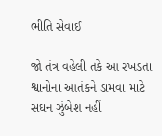ભીતિ સેવાઈ

જો તંત્ર વહેલી તકે આ રખડતા શ્વાનોના આતંકને ડામવા માટે સઘન ઝુંબેશ નહીં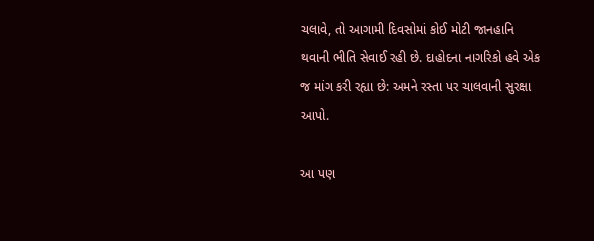ચલાવે, તો આગામી દિવસોમાં કોઈ મોટી જાનહાનિ થવાની ભીતિ સેવાઈ રહી છે. દાહોદના નાગરિકો હવે એક જ માંગ કરી રહ્યા છે: અમને રસ્તા પર ચાલવાની સુરક્ષા આપો.

આ પણ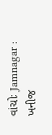વાંચોઃ Jamnagar : ખનીજ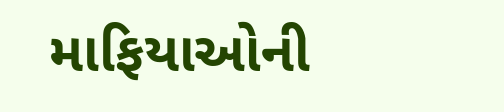માફિયાઓની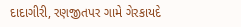દાદાગીરી, રણજીતપર ગામે ગેરકાયદે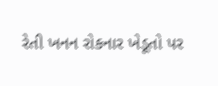રેતી ખનન રોકનાર ખેડૂતો પર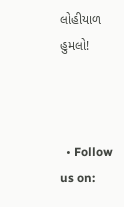લોહીયાળ હુમલો!



  • Follow us on: